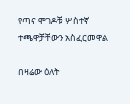የጣና ሞገዶቹ ሦስተኛ ተጫዋቻቸውን አስፈርመዋል

በዛሬው ዕለት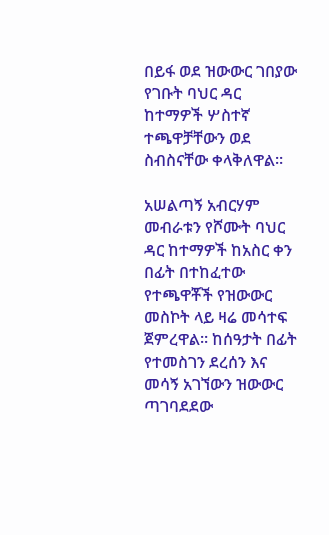በይፋ ወደ ዝውውር ገበያው የገቡት ባህር ዳር ከተማዎች ሦስተኛ ተጫዋቻቸውን ወደ ስብስናቸው ቀላቅለዋል።

አሠልጣኝ አብርሃም መብራቱን የሾሙት ባህር ዳር ከተማዎች ከአስር ቀን በፊት በተከፈተው የተጫዋቾች የዝውውር መስኮት ላይ ዛሬ መሳተፍ ጀምረዋል። ከሰዓታት በፊት የተመስገን ደረሰን እና መሳኝ አገኘውን ዝውውር ጣገባደደው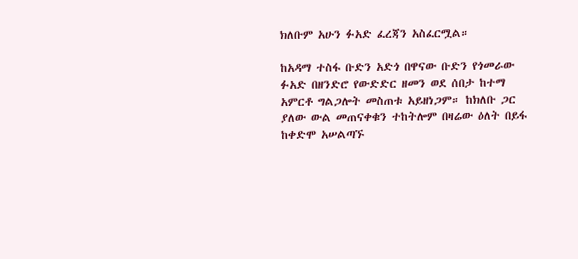ክለቡም አሁን ፉአድ ፈረጃን አስፈርሟል።

ከአዳማ ተስፋ ቡድን አድጎ በዋናው ቡድን የጎመራው ፉአድ በዘንድሮ የውድድር ዘመን ወደ ሰበታ ከተማ አምርቶ ግልጋሎት መስጠቱ አይዘነጋም። ከክለቡ ጋር ያለው ውል መጠናቀቁን ተከትሎም በዛሬው ዕለት በይፋ ከቀድሞ አሠልጣኙ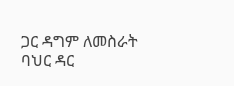ጋር ዳግም ለመስራት ባህር ዳር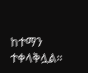ከተማን ተቀላቅሏል።